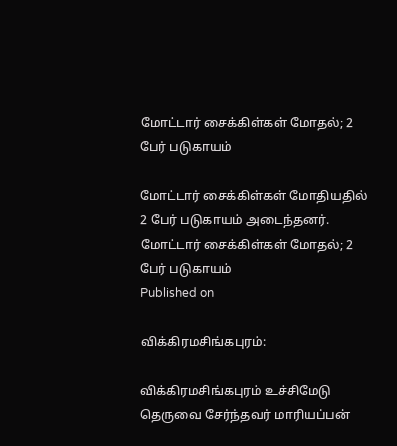மோட்டார் சைக்கிள்கள் மோதல்; 2 பேர் படுகாயம்

மோட்டார் சைக்கிள்கள் மோதியதில் 2 பேர் படுகாயம் அடைந்தனர்.
மோட்டார் சைக்கிள்கள் மோதல்; 2 பேர் படுகாயம்
Published on

விக்கிரமசிங்கபுரம்:

விக்கிரமசிங்கபுரம் உச்சிமேடு தெருவை சேர்ந்தவர் மாரியப்பன்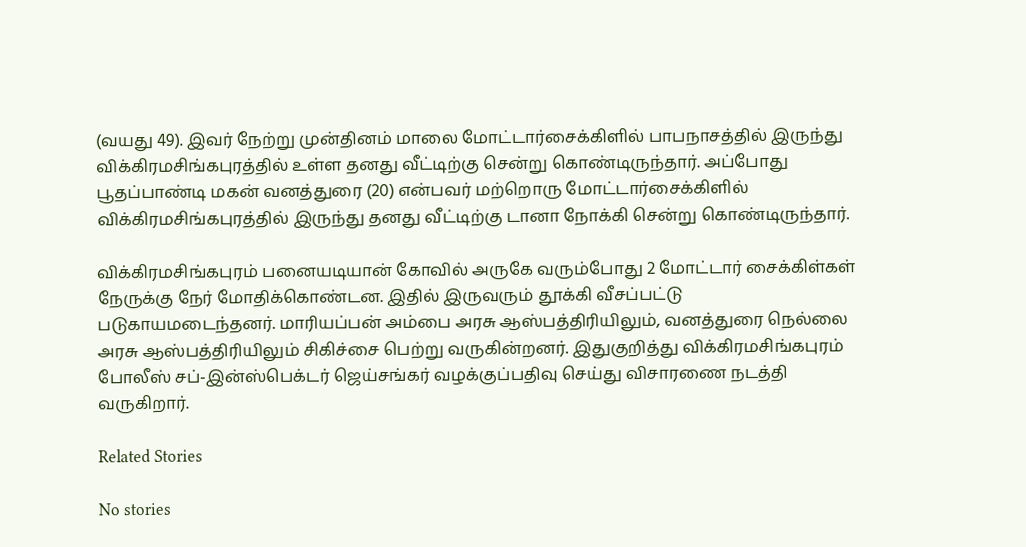(வயது 49). இவர் நேற்று முன்தினம் மாலை மோட்டார்சைக்கிளில் பாபநாசத்தில் இருந்து விக்கிரமசிங்கபுரத்தில் உள்ள தனது வீட்டிற்கு சென்று கொண்டிருந்தார். அப்போது பூதப்பாண்டி மகன் வனத்துரை (20) என்பவர் மற்றொரு மோட்டார்சைக்கிளில் விக்கிரமசிங்கபுரத்தில் இருந்து தனது வீட்டிற்கு டானா நோக்கி சென்று கொண்டிருந்தார்.

விக்கிரமசிங்கபுரம் பனையடியான் கோவில் அருகே வரும்போது 2 மோட்டார் சைக்கிள்கள் நேருக்கு நேர் மோதிக்கொண்டன. இதில் இருவரும் தூக்கி வீசப்பட்டு படுகாயமடைந்தனர். மாரியப்பன் அம்பை அரசு ஆஸ்பத்திரியிலும், வனத்துரை நெல்லை அரசு ஆஸ்பத்திரியிலும் சிகிச்சை பெற்று வருகின்றனர். இதுகுறித்து விக்கிரமசிங்கபுரம் போலீஸ் சப்-இன்ஸ்பெக்டர் ஜெய்சங்கர் வழக்குப்பதிவு செய்து விசாரணை நடத்தி வருகிறார்.

Related Stories

No stories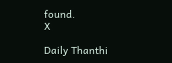found.
X

Daily Thanthi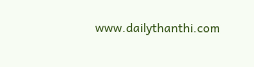www.dailythanthi.com